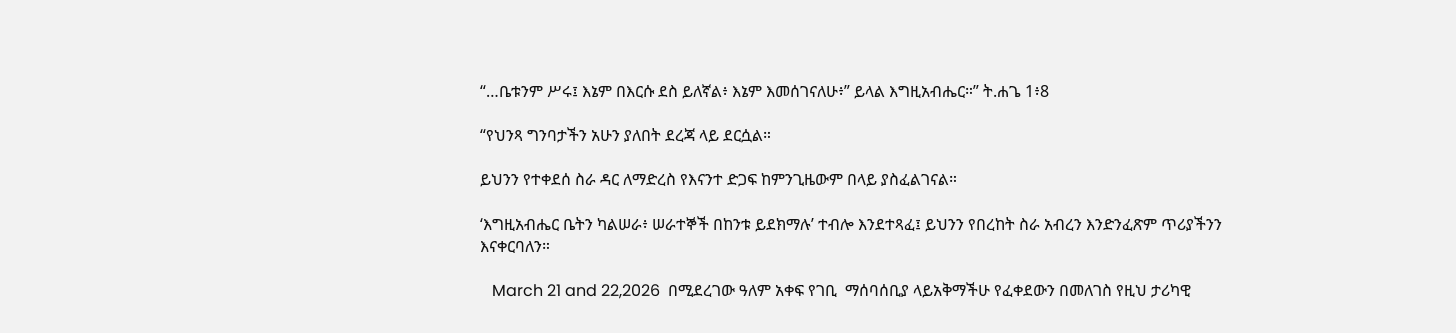“…ቤቱንም ሥሩ፤ እኔም በእርሱ ደስ ይለኛል፥ እኔም እመሰገናለሁ፥” ይላል እግዚአብሔር።” ት.ሐጌ 1፥8

“የህንጻ ግንባታችን አሁን ያለበት ደረጃ ላይ ደርሷል።

ይህንን የተቀደሰ ስራ ዳር ለማድረስ የእናንተ ድጋፍ ከምንጊዜውም በላይ ያስፈልገናል።

‘እግዚአብሔር ቤትን ካልሠራ፥ ሠራተኞች በከንቱ ይደክማሉ’ ተብሎ እንደተጻፈ፤ ይህንን የበረከት ስራ አብረን እንድንፈጽም ጥሪያችንን እናቀርባለን።

   March 21 and 22,2026  በሚደረገው ዓለም አቀፍ የገቢ  ማሰባሰቢያ ላይአቅማችሁ የፈቀደውን በመለገስ የዚህ ታሪካዊ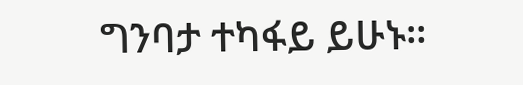ግንባታ ተካፋይ ይሁኑ።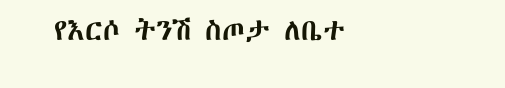የእርሶ ትንሽ ስጦታ ለቤተ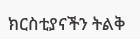ክርስቲያናችን ትልቅ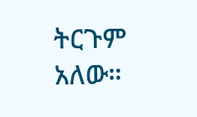ትርጉም አለው።